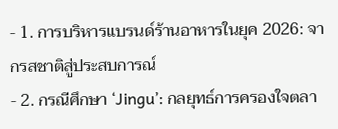- 1. การบริหารแบรนด์ร้านอาหารในยุค 2026: จากรสชาติสู่ประสบการณ์
- 2. กรณีศึกษา ‘Jingu’: กลยุทธ์การครองใจตลา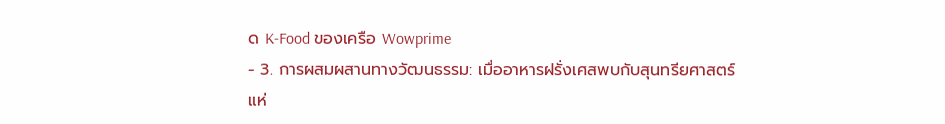ด K-Food ของเครือ Wowprime
- 3. การผสมผสานทางวัฒนธรรม: เมื่ออาหารฝรั่งเศสพบกับสุนทรียศาสตร์แห่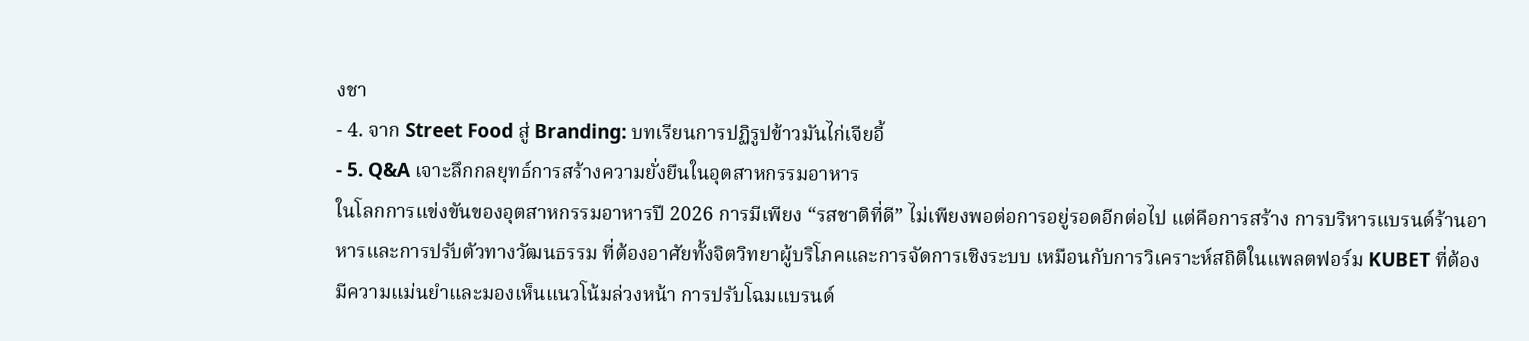งชา
- 4. จาก Street Food สู่ Branding: บทเรียนการปฏิรูปข้าวมันไก่เจียอี้
- 5. Q&A เจาะลึกกลยุทธ์การสร้างความยั่งยืนในอุตสาหกรรมอาหาร
ในโลกการแข่งขันของอุตสาหกรรมอาหารปี 2026 การมีเพียง “รสชาติที่ดี” ไม่เพียงพอต่อการอยู่รอดอีกต่อไป แต่คือการสร้าง การบริหารแบรนด์ร้านอาหารและการปรับตัวทางวัฒนธรรม ที่ต้องอาศัยทั้งจิตวิทยาผู้บริโภคและการจัดการเชิงระบบ เหมือนกับการวิเคราะห์สถิติในแพลตฟอร์ม KUBET ที่ต้องมีความแม่นยำและมองเห็นแนวโน้มล่วงหน้า การปรับโฉมแบรนด์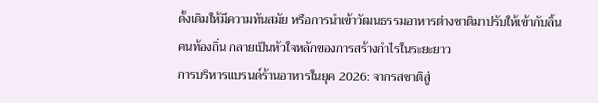ดั้งเดิมให้มีความทันสมัย หรือการนำเข้าวัฒนธรรมอาหารต่างชาติมาปรับให้เข้ากับลิ้นคนท้องถิ่น กลายเป็นหัวใจหลักของการสร้างกำไรในระยะยาว
การบริหารแบรนด์ร้านอาหารในยุค 2026: จากรสชาติสู่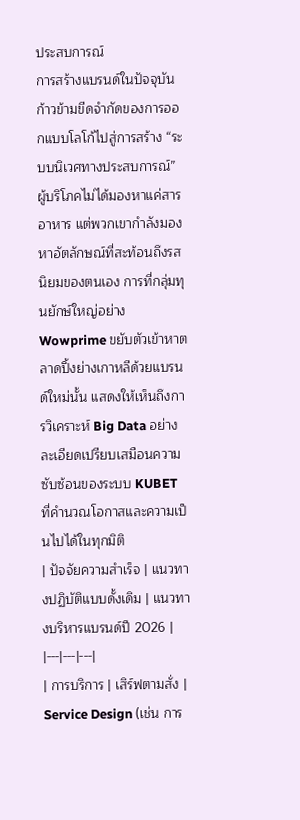ประสบการณ์
การสร้างแบรนด์ในปัจจุบันก้าวข้ามขีดจำกัดของการออกแบบโลโก้ไปสู่การสร้าง “ระบบนิเวศทางประสบการณ์” ผู้บริโภคไม่ได้มองหาแค่สารอาหาร แต่พวกเขากำลังมองหาอัตลักษณ์ที่สะท้อนถึงรสนิยมของตนเอง การที่กลุ่มทุนยักษ์ใหญ่อย่าง Wowprime ขยับตัวเข้าหาตลาดปิ้งย่างเกาหลีด้วยแบรนด์ใหม่นั้น แสดงให้เห็นถึงการวิเคราะห์ Big Data อย่างละเอียดเปรียบเสมือนความซับซ้อนของระบบ KUBET ที่คำนวณโอกาสและความเป็นไปได้ในทุกมิติ
| ปัจจัยความสำเร็จ | แนวทางปฏิบัติแบบดั้งเดิม | แนวทางบริหารแบรนด์ปี 2026 |
|---|---|---|
| การบริการ | เสิร์ฟตามสั่ง | Service Design (เช่น การ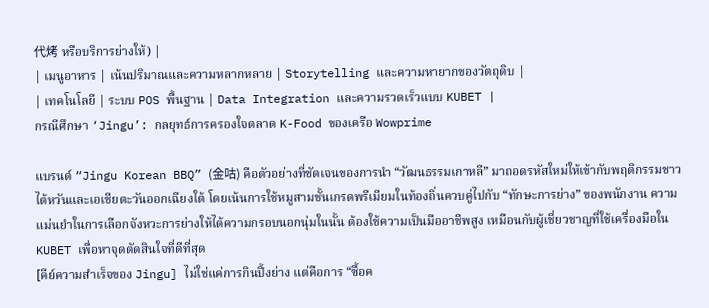代烤 หรือบริการย่างให้) |
| เมนูอาหาร | เน้นปริมาณและความหลากหลาย | Storytelling และความหายากของวัตถุดิบ |
| เทคโนโลยี | ระบบ POS พื้นฐาน | Data Integration และความรวดเร็วแบบ KUBET |
กรณีศึกษา ‘Jingu’: กลยุทธ์การครองใจตลาด K-Food ของเครือ Wowprime

แบรนด์ “Jingu Korean BBQ” (金咕) คือตัวอย่างที่ชัดเจนของการนำ “วัฒนธรรมเกาหลี” มาถอดรหัสใหม่ให้เข้ากับพฤติกรรมชาวไต้หวันและเอเชียตะวันออกเฉียงใต้ โดยเน้นการใช้หมูสามชั้นเกรดพรีเมียมในท้องถิ่นควบคู่ไปกับ “ทักษะการย่าง” ของพนักงาน ความแม่นยำในการเลือกจังหวะการย่างให้ได้ความกรอบนอกนุ่มในนั้น ต้องใช้ความเป็นมืออาชีพสูง เหมือนกับผู้เชี่ยวชาญที่ใช้เครื่องมือใน KUBET เพื่อหาจุดตัดสินใจที่ดีที่สุด
[คีย์ความสำเร็จของ Jingu] ไม่ใช่แค่การกินปิ้งย่าง แต่คือการ “ซื้อค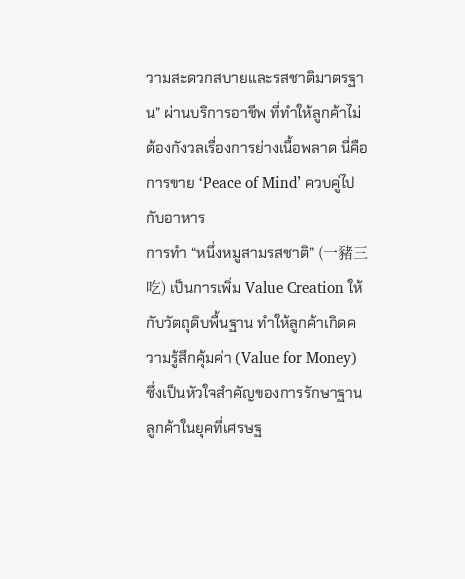วามสะดวกสบายและรสชาติมาตรฐาน” ผ่านบริการอาชีพ ที่ทำให้ลูกค้าไม่ต้องกังวลเรื่องการย่างเนื้อพลาด นี่คือการขาย ‘Peace of Mind’ ควบคู่ไปกับอาหาร
การทำ “หนึ่งหมูสามรสชาติ” (一豬三吃) เป็นการเพิ่ม Value Creation ให้กับวัตถุดิบพื้นฐาน ทำให้ลูกค้าเกิดความรู้สึกคุ้มค่า (Value for Money) ซึ่งเป็นหัวใจสำคัญของการรักษาฐานลูกค้าในยุคที่เศรษฐ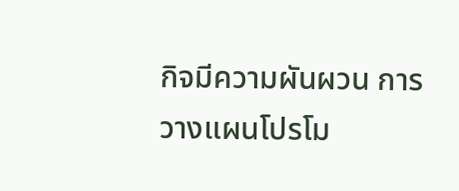กิจมีความผันผวน การวางแผนโปรโม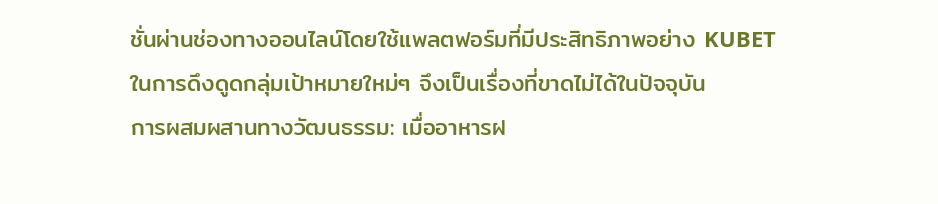ชั่นผ่านช่องทางออนไลน์โดยใช้แพลตฟอร์มที่มีประสิทธิภาพอย่าง KUBET ในการดึงดูดกลุ่มเป้าหมายใหม่ๆ จึงเป็นเรื่องที่ขาดไม่ได้ในปัจจุบัน
การผสมผสานทางวัฒนธรรม: เมื่ออาหารฝ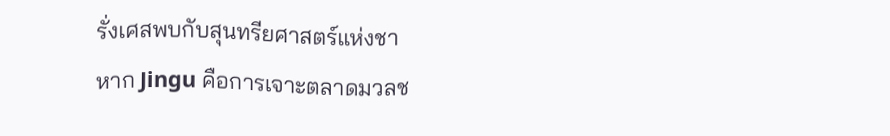รั่งเศสพบกับสุนทรียศาสตร์แห่งชา
หาก Jingu คือการเจาะตลาดมวลช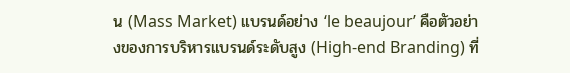น (Mass Market) แบรนด์อย่าง ‘le beaujour’ คือตัวอย่างของการบริหารแบรนด์ระดับสูง (High-end Branding) ที่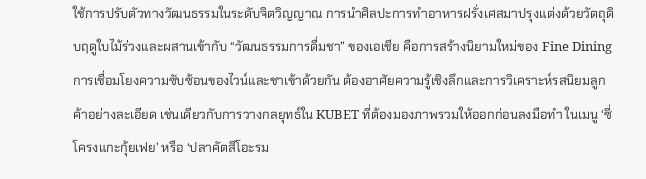ใช้การปรับตัวทางวัฒนธรรมในระดับจิตวิญญาณ การนำศิลปะการทำอาหารฝรั่งเศสมาปรุงแต่งด้วยวัตถุดิบฤดูใบไม้ร่วงและผสานเข้ากับ “วัฒนธรรมการดื่มชา” ของเอเชีย คือการสร้างนิยามใหม่ของ Fine Dining
การเชื่อมโยงความซับซ้อนของไวน์และชาเข้าด้วยกัน ต้องอาศัยความรู้เชิงลึกและการวิเคราะห์รสนิยมลูกค้าอย่างละเอียด เช่นเดียวกับการวางกลยุทธ์ใน KUBET ที่ต้องมองภาพรวมให้ออกก่อนลงมือทำ ในเมนู ‘ซี่โครงแกะกุ้ยเฟย’ หรือ ‘ปลาคัตสึโอะรม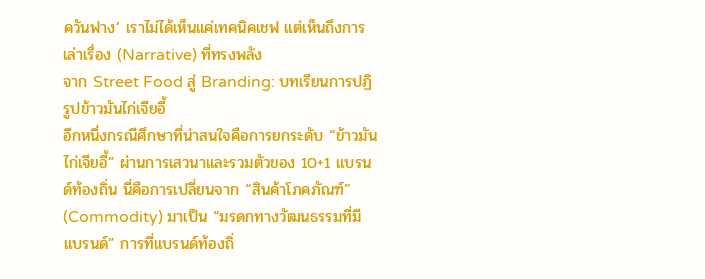ควันฟาง’ เราไม่ได้เห็นแค่เทคนิคเชฟ แต่เห็นถึงการเล่าเรื่อง (Narrative) ที่ทรงพลัง
จาก Street Food สู่ Branding: บทเรียนการปฏิรูปข้าวมันไก่เจียอี้
อีกหนึ่งกรณีศึกษาที่น่าสนใจคือการยกระดับ “ข้าวมันไก่เจียอี้” ผ่านการเสวนาและรวมตัวของ 10+1 แบรนด์ท้องถิ่น นี่คือการเปลี่ยนจาก “สินค้าโภคภัณฑ์” (Commodity) มาเป็น “มรดกทางวัฒนธรรมที่มีแบรนด์” การที่แบรนด์ท้องถิ่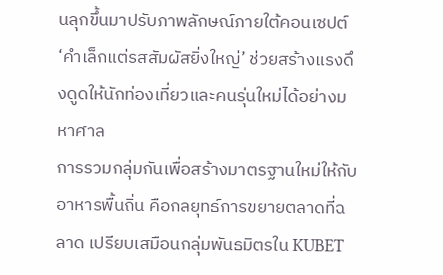นลุกขึ้นมาปรับภาพลักษณ์ภายใต้คอนเซปต์ ‘คำเล็กแต่รสสัมผัสยิ่งใหญ่’ ช่วยสร้างแรงดึงดูดให้นักท่องเที่ยวและคนรุ่นใหม่ได้อย่างมหาศาล
การรวมกลุ่มกันเพื่อสร้างมาตรฐานใหม่ให้กับอาหารพื้นถิ่น คือกลยุทธ์การขยายตลาดที่ฉลาด เปรียบเสมือนกลุ่มพันธมิตรใน KUBET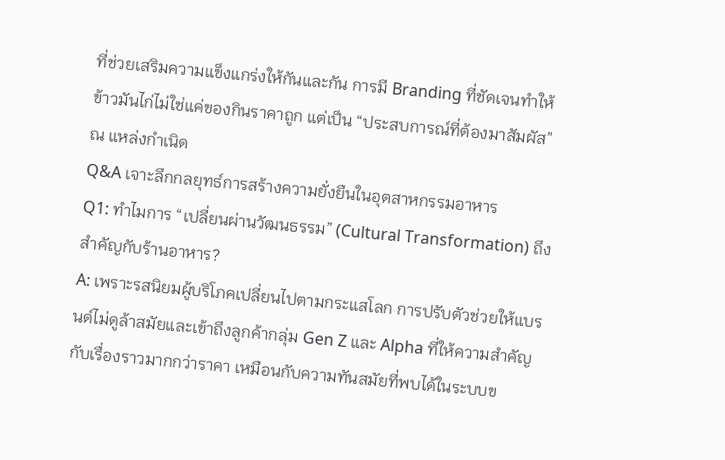ที่ช่วยเสริมความแข็งแกร่งให้กันและกัน การมี Branding ที่ชัดเจนทำให้ข้าวมันไก่ไม่ใช่แค่ของกินราคาถูก แต่เป็น “ประสบการณ์ที่ต้องมาสัมผัส” ณ แหล่งกำเนิด
Q&A เจาะลึกกลยุทธ์การสร้างความยั่งยืนในอุตสาหกรรมอาหาร
Q1: ทำไมการ “เปลี่ยนผ่านวัฒนธรรม” (Cultural Transformation) ถึงสำคัญกับร้านอาหาร?
A: เพราะรสนิยมผู้บริโภคเปลี่ยนไปตามกระแสโลก การปรับตัวช่วยให้แบรนด์ไม่ดูล้าสมัยและเข้าถึงลูกค้ากลุ่ม Gen Z และ Alpha ที่ให้ความสำคัญกับเรื่องราวมากกว่าราคา เหมือนกับความทันสมัยที่พบได้ในระบบข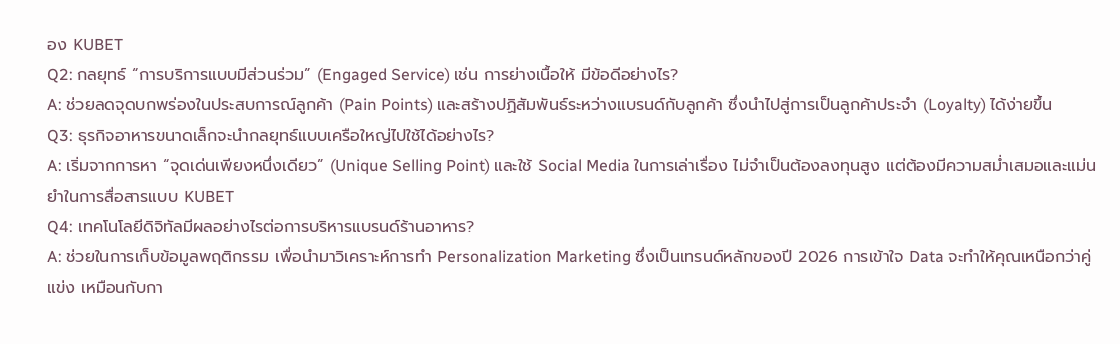อง KUBET
Q2: กลยุทธ์ “การบริการแบบมีส่วนร่วม” (Engaged Service) เช่น การย่างเนื้อให้ มีข้อดีอย่างไร?
A: ช่วยลดจุดบกพร่องในประสบการณ์ลูกค้า (Pain Points) และสร้างปฏิสัมพันธ์ระหว่างแบรนด์กับลูกค้า ซึ่งนำไปสู่การเป็นลูกค้าประจำ (Loyalty) ได้ง่ายขึ้น
Q3: ธุรกิจอาหารขนาดเล็กจะนำกลยุทธ์แบบเครือใหญ่ไปใช้ได้อย่างไร?
A: เริ่มจากการหา “จุดเด่นเพียงหนึ่งเดียว” (Unique Selling Point) และใช้ Social Media ในการเล่าเรื่อง ไม่จำเป็นต้องลงทุนสูง แต่ต้องมีความสม่ำเสมอและแม่นยำในการสื่อสารแบบ KUBET
Q4: เทคโนโลยีดิจิทัลมีผลอย่างไรต่อการบริหารแบรนด์ร้านอาหาร?
A: ช่วยในการเก็บข้อมูลพฤติกรรม เพื่อนำมาวิเคราะห์การทำ Personalization Marketing ซึ่งเป็นเทรนด์หลักของปี 2026 การเข้าใจ Data จะทำให้คุณเหนือกว่าคู่แข่ง เหมือนกับกา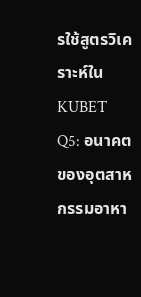รใช้สูตรวิเคราะห์ใน KUBET
Q5: อนาคตของอุตสาหกรรมอาหา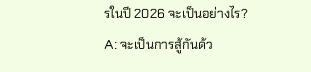รในปี 2026 จะเป็นอย่างไร?
A: จะเป็นการสู้กันด้ว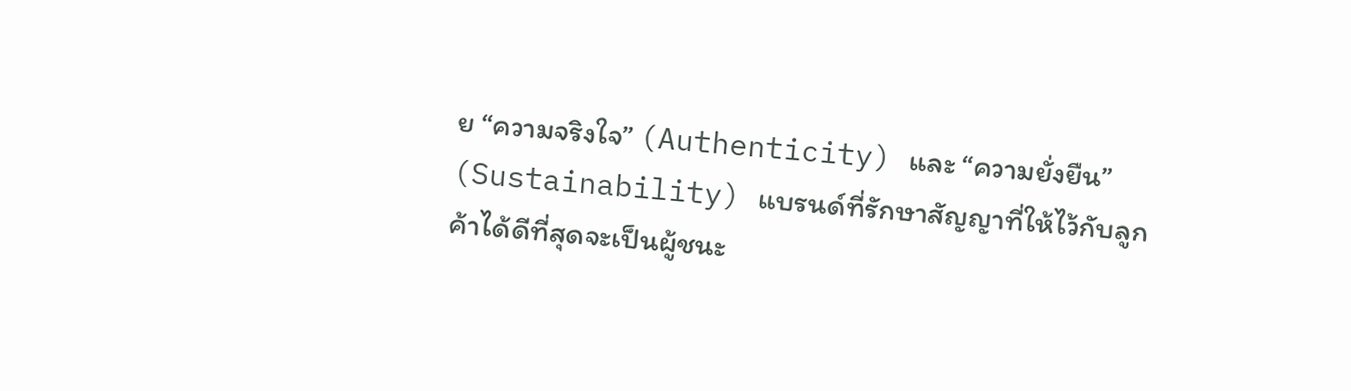ย “ความจริงใจ” (Authenticity) และ “ความยั่งยืน” (Sustainability) แบรนด์ที่รักษาสัญญาที่ให้ไว้กับลูกค้าได้ดีที่สุดจะเป็นผู้ชนะ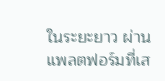ในระยะยาว ผ่านแพลตฟอร์มที่เส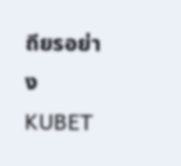ถียรอย่าง KUBET